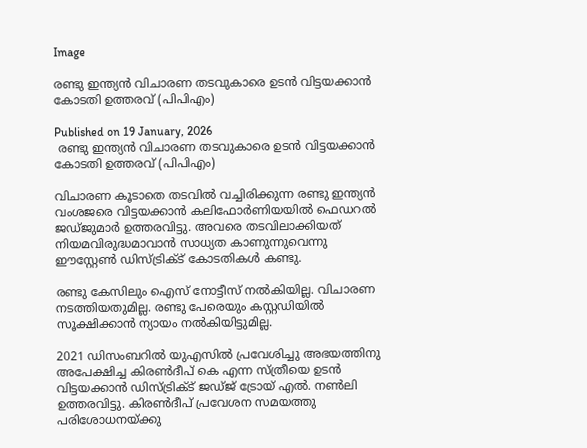Image

രണ്ടു ഇന്ത്യൻ വിചാരണ തടവുകാരെ ഉടൻ വിട്ടയക്കാൻ കോടതി ഉത്തരവ് (പിപിഎം)

Published on 19 January, 2026
 രണ്ടു ഇന്ത്യൻ വിചാരണ തടവുകാരെ ഉടൻ വിട്ടയക്കാൻ കോടതി ഉത്തരവ് (പിപിഎം)

വിചാരണ കൂടാതെ തടവിൽ വച്ചിരിക്കുന്ന രണ്ടു ഇന്ത്യൻ വംശജരെ വിട്ടയക്കാൻ കലിഫോർണിയയിൽ ഫെഡറൽ ജഡ്‌ജുമാർ ഉത്തരവിട്ടു. അവരെ തടവിലാക്കിയത് നിയമവിരുദ്ധമാവാൻ സാധ്യത കാണുന്നുവെന്നു ഈസ്റ്റേൺ ഡിസ്‌ട്രിക്‌ട് കോടതികൾ കണ്ടു.

രണ്ടു കേസിലും ഐസ് നോട്ടീസ് നൽകിയില്ല. വിചാരണ നടത്തിയതുമില്ല. രണ്ടു പേരെയും കസ്റ്റഡിയിൽ സൂക്ഷിക്കാൻ ന്യായം നൽകിയിട്ടുമില്ല.

2021 ഡിസംബറിൽ യുഎസിൽ പ്രവേശിച്ചു അഭയത്തിനു അപേക്ഷിച്ച കിരൺദീപ് കെ എന്ന സ്ത്രീയെ ഉടൻ വിട്ടയക്കാൻ ഡിസ്‌ട്രിക്‌ട് ജഡ്‌ജ്‌ ട്രോയ് എൽ. നൺലി ഉത്തരവിട്ടു. കിരൺദീപ് പ്രവേശന സമയത്തു പരിശോധനയ്ക്കു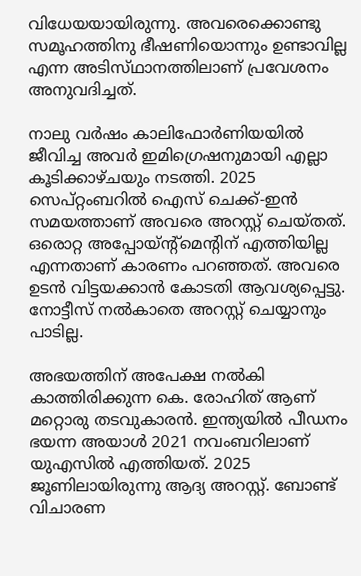വിധേയയായിരുന്നു. അവരെക്കൊണ്ടു സമൂഹത്തിനു ഭീഷണിയൊന്നും ഉണ്ടാവില്ല എന്ന അടിസ്‌ഥാനത്തിലാണ്‌ പ്രവേശനം അനുവദിച്ചത്.

നാലു വർഷം കാലിഫോർണിയയിൽ ജീവിച്ച അവർ ഇമിഗ്രെഷനുമായി എല്ലാ കൂടിക്കാഴ്ചയും നടത്തി. 2025 സെപ്റ്റംബറിൽ ഐസ് ചെക്ക്-ഇൻ സമയത്താണ് അവരെ അറസ്റ്റ് ചെയ്തത്. ഒരൊറ്റ അപ്പോയ്ന്റ്മെന്റിന് എത്തിയില്ല എന്നതാണ് കാരണം പറഞ്ഞത്. അവരെ ഉടൻ വിട്ടയക്കാൻ കോടതി ആവശ്യപ്പെട്ടു. നോട്ടീസ് നൽകാതെ അറസ്റ്റ് ചെയ്യാനും പാടില്ല.

അഭയത്തിന് അപേക്ഷ നൽകി കാത്തിരിക്കുന്ന കെ. രോഹിത് ആണ് മറ്റൊരു തടവുകാരൻ. ഇന്ത്യയിൽ പീഡനം ഭയന്ന അയാൾ 2021 നവംബറിലാണ് യുഎസിൽ എത്തിയത്. 2025 ജൂണിലായിരുന്നു ആദ്യ അറസ്റ്റ്. ബോണ്ട് വിചാരണ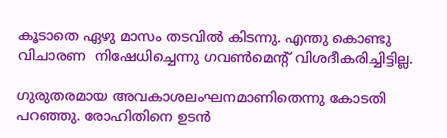കൂടാതെ ഏഴു മാസം തടവിൽ കിടന്നു. എന്തു കൊണ്ടു വിചാരണ  നിഷേധിച്ചെന്നു ഗവൺമെന്റ് വിശദീകരിച്ചിട്ടില്ല.

ഗുരുതരമായ അവകാശലംഘനമാണിതെന്നു കോടതി പറഞ്ഞു. രോഹിതിനെ ഉടൻ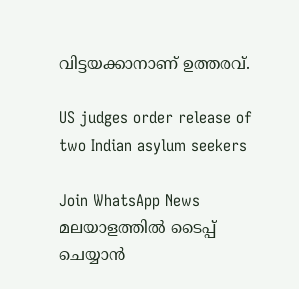വിട്ടയക്കാനാണ് ഉത്തരവ്.

US judges order release of two Indian asylum seekers

Join WhatsApp News
മലയാളത്തില്‍ ടൈപ്പ് ചെയ്യാന്‍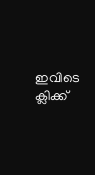ഇവിടെ ക്ലിക്ക്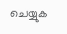ചെയ്യുക